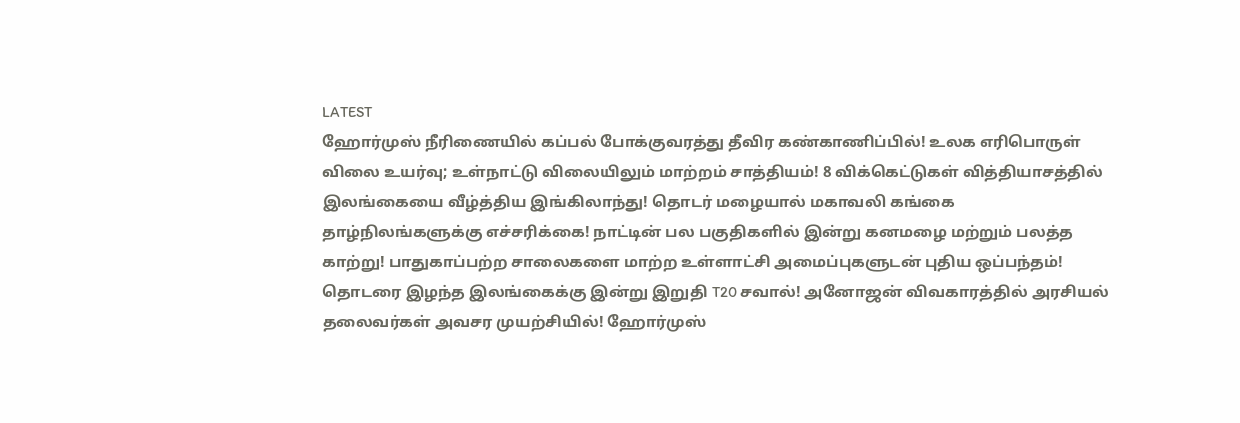LATEST
ஹோர்முஸ் நீரிணையில் கப்பல் போக்குவரத்து தீவிர கண்காணிப்பில்! உலக எரிபொருள் விலை உயர்வு; உள்நாட்டு விலையிலும் மாற்றம் சாத்தியம்! 8 விக்கெட்டுகள் வித்தியாசத்தில் இலங்கையை வீழ்த்திய இங்கிலாந்து! தொடர் மழையால் மகாவலி கங்கை தாழ்நிலங்களுக்கு எச்சரிக்கை! நாட்டின் பல பகுதிகளில் இன்று கனமழை மற்றும் பலத்த காற்று! பாதுகாப்பற்ற சாலைகளை மாற்ற உள்ளாட்சி அமைப்புகளுடன் புதிய ஒப்பந்தம்! தொடரை இழந்த இலங்கைக்கு இன்று இறுதி T20 சவால்! அனோஜன் விவகாரத்தில் அரசியல் தலைவர்கள் அவசர முயற்சியில்! ஹோர்முஸ்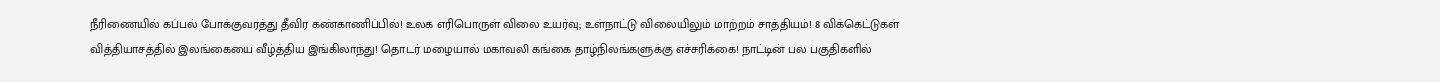நீரிணையில் கப்பல் போக்குவரத்து தீவிர கண்காணிப்பில்! உலக எரிபொருள் விலை உயர்வு; உள்நாட்டு விலையிலும் மாற்றம் சாத்தியம்! 8 விக்கெட்டுகள் வித்தியாசத்தில் இலங்கையை வீழ்த்திய இங்கிலாந்து! தொடர் மழையால் மகாவலி கங்கை தாழ்நிலங்களுக்கு எச்சரிக்கை! நாட்டின் பல பகுதிகளில்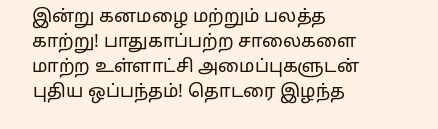இன்று கனமழை மற்றும் பலத்த காற்று! பாதுகாப்பற்ற சாலைகளை மாற்ற உள்ளாட்சி அமைப்புகளுடன் புதிய ஒப்பந்தம்! தொடரை இழந்த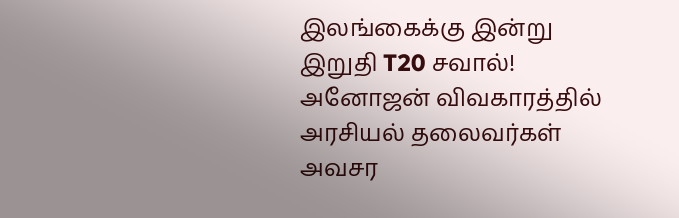இலங்கைக்கு இன்று இறுதி T20 சவால்! அனோஜன் விவகாரத்தில் அரசியல் தலைவர்கள் அவசர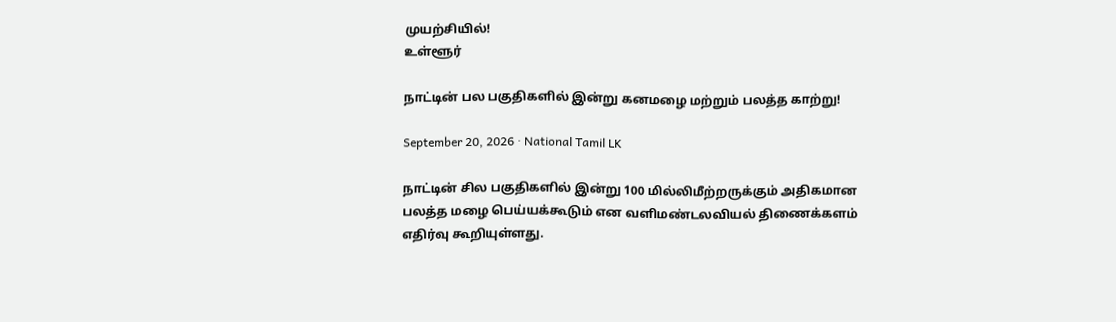முயற்சியில்!
உள்ளூர்

நாட்டின் பல பகுதிகளில் இன்று கனமழை மற்றும் பலத்த காற்று!

September 20, 2026 · National Tamil LK

நாட்டின் சில பகுதிகளில் இன்று 100 மில்லிமீற்றருக்கும் அதிகமான பலத்த மழை பெய்யக்கூடும் என வளிமண்டலவியல் திணைக்களம் எதிர்வு கூறியுள்ளது.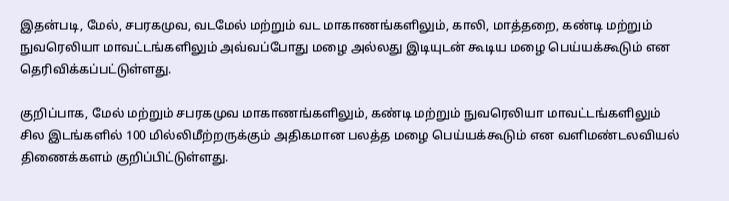இதன்படி, மேல், சபரகமுவ, வடமேல் மற்றும் வட மாகாணங்களிலும், காலி, மாத்தறை, கண்டி மற்றும் நுவரெலியா மாவட்டங்களிலும் அவ்வப்போது மழை அல்லது இடியுடன் கூடிய மழை பெய்யக்கூடும் என தெரிவிக்கப்பட்டுள்ளது.

குறிப்பாக, மேல் மற்றும் சபரகமுவ மாகாணங்களிலும், கண்டி மற்றும் நுவரெலியா மாவட்டங்களிலும் சில இடங்களில் 100 மில்லிமீற்றருக்கும் அதிகமான பலத்த மழை பெய்யக்கூடும் என வளிமண்டலவியல் திணைக்களம் குறிப்பிட்டுள்ளது.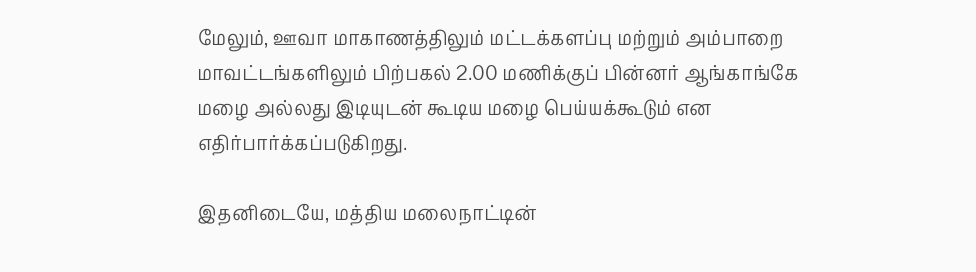மேலும், ஊவா மாகாணத்திலும் மட்டக்களப்பு மற்றும் அம்பாறை மாவட்டங்களிலும் பிற்பகல் 2.00 மணிக்குப் பின்னர் ஆங்காங்கே மழை அல்லது இடியுடன் கூடிய மழை பெய்யக்கூடும் என எதிர்பார்க்கப்படுகிறது.

இதனிடையே, மத்திய மலைநாட்டின்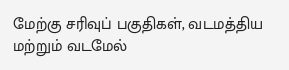மேற்கு சரிவுப் பகுதிகள், வடமத்திய மற்றும் வடமேல்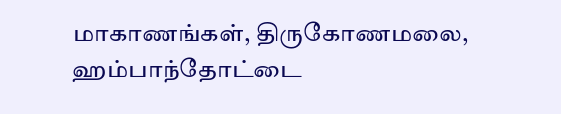மாகாணங்கள், திருகோணமலை, ஹம்பாந்தோட்டை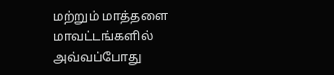மற்றும் மாத்தளை மாவட்டங்களில் அவ்வப்போது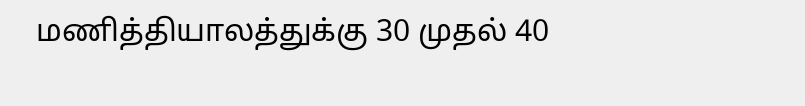மணித்தியாலத்துக்கு 30 முதல் 40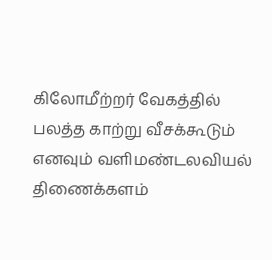கிலோமீற்றர் வேகத்தில் பலத்த காற்று வீசக்கூடும் எனவும் வளிமண்டலவியல் திணைக்களம்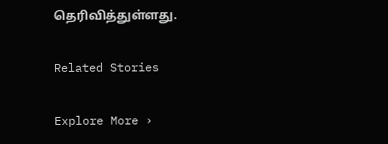தெரிவித்துள்ளது.

Related Stories

Explore More ›